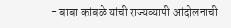- बाबा कांबळे यांची राज्यव्यापी आंदोलनाची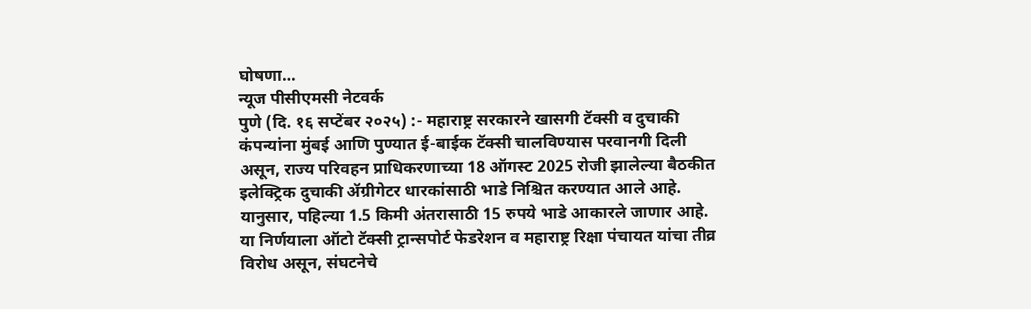घोषणा…
न्यूज पीसीएमसी नेटवर्क
पुणे (दि. १६ सप्टेंबर २०२५) :- महाराष्ट्र सरकारने खासगी टॅक्सी व दुचाकी कंपन्यांना मुंबई आणि पुण्यात ई-बाईक टॅक्सी चालविण्यास परवानगी दिली असून, राज्य परिवहन प्राधिकरणाच्या 18 ऑगस्ट 2025 रोजी झालेल्या बैठकीत इलेक्ट्रिक दुचाकी ॲग्रीगेटर धारकांसाठी भाडे निश्चित करण्यात आले आहे. यानुसार, पहिल्या 1.5 किमी अंतरासाठी 15 रुपये भाडे आकारले जाणार आहे.
या निर्णयाला ऑटो टॅक्सी ट्रान्सपोर्ट फेडरेशन व महाराष्ट्र रिक्षा पंचायत यांचा तीव्र विरोध असून, संघटनेचे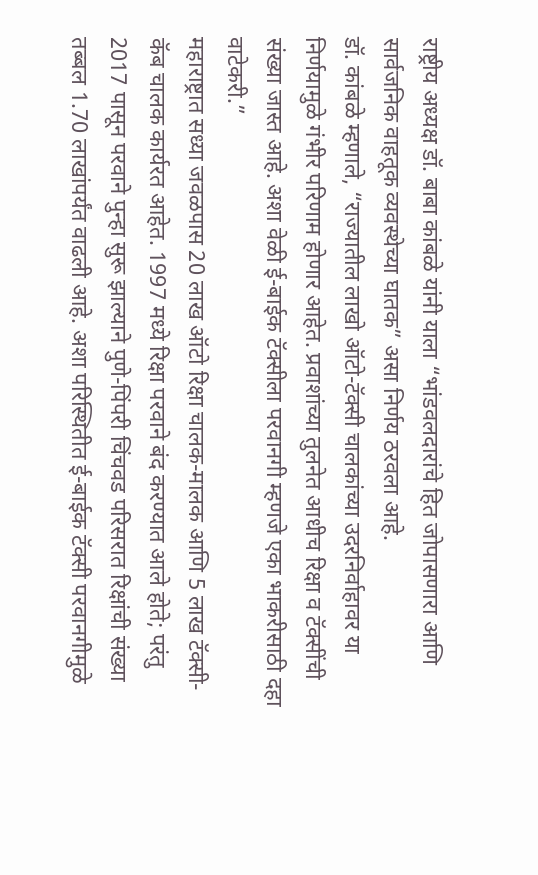राष्ट्रीय अध्यक्ष डॉ. बाबा कांबळे यांनी याला “भांडवलदारांचे हित जोपासणारा आणि सार्वजनिक वाहतूक व्यवस्थेच्या घातक” असा निर्णय ठरवला आहे.
डॉ. कांबळे म्हणाले, “राज्यातील लाखो ऑटो-टॅक्सी चालकांच्या उदरनिर्वाहावर या निर्णयामुळे गंभीर परिणाम होणार आहेत. प्रवाशांच्या तुलनेत आधीच रिक्षा व टॅक्सींची संख्या जास्त आहे. अशा वेळी ई-बाईक टॅक्सीला परवानगी म्हणजे एका भाकरीसाठी दहा वाटेकरी.”
महाराष्ट्रात सध्या जवळपास 20 लाख ऑटो रिक्षा चालक-मालक आणि 5 लाख टॅक्सी-कॅब चालक कार्यरत आहेत. 1997 मध्ये रिक्षा परवाने बंद करण्यात आले होते; परंतु 2017 पासून परवाने पुन्हा सुरू झाल्याने पुणे-पिंपरी चिंचवड परिसरात रिक्षांची संख्या तब्बल 1.70 लाखांपर्यंत वाढली आहे. अशा परिस्थितीत ई-बाईक टॅक्सी परवानगीमुळे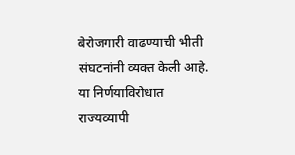बेरोजगारी वाढण्याची भीती संघटनांनी व्यक्त केली आहे.
या निर्णयाविरोधात राज्यव्यापी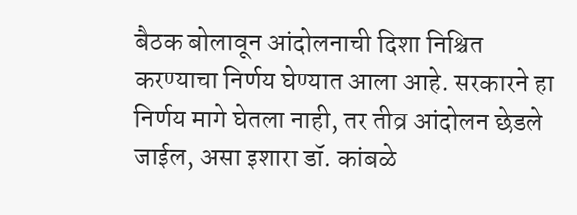बैठक बोलावून आंदोलनाची दिशा निश्चित करण्याचा निर्णय घेण्यात आला आहे. सरकारने हा निर्णय मागे घेतला नाही, तर तीव्र आंदोलन छेडले जाईल, असा इशारा डॉ. कांबळे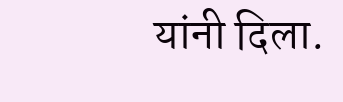यांनी दिला.